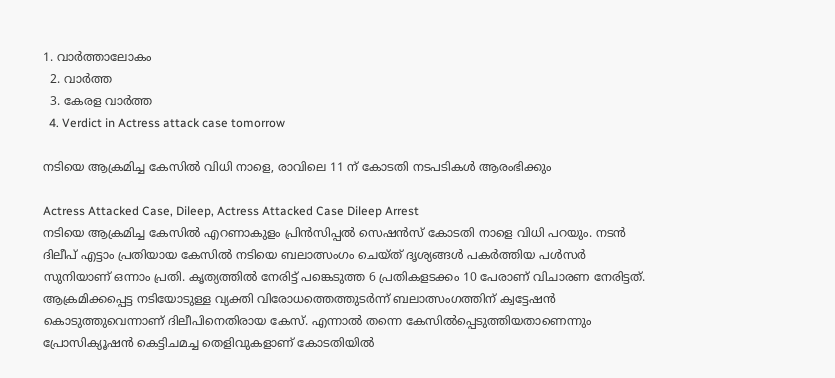1. വാര്‍ത്താലോകം
  2. വാര്‍ത്ത
  3. കേരള വാര്‍ത്ത
  4. Verdict in Actress attack case tomorrow

നടിയെ ആക്രമിച്ച കേസിൽ വിധി നാളെ, രാവിലെ 11 ന് കോടതി നടപടികൾ ആരംഭിക്കും

Actress Attacked Case, Dileep, Actress Attacked Case Dileep Arrest
നടിയെ ആക്രമിച്ച കേസില്‍ എറണാകുളം പ്രിന്‍സിപ്പല്‍ സെഷന്‍സ് കോടതി നാളെ വിധി പറയും. നടന്‍ ദിലീപ് എട്ടാം പ്രതിയായ കേസില്‍ നടിയെ ബലാത്സംഗം ചെയ്ത് ദൃശ്യങ്ങള്‍ പകര്‍ത്തിയ പള്‍സര്‍ സുനിയാണ് ഒന്നാം പ്രതി. കൃത്യത്തില്‍ നേരിട്ട് പങ്കെടുത്ത 6 പ്രതികളടക്കം 10 പേരാണ് വിചാരണ നേരിട്ടത്. ആക്രമിക്കപ്പെട്ട നടിയോടുള്ള വ്യക്തി വിരോധത്തെത്തുടര്‍ന്ന് ബലാത്സംഗത്തിന് ക്വട്ടേഷന്‍ കൊടുത്തുവെന്നാണ് ദിലീപിനെതിരായ കേസ്. എന്നാല്‍ തന്നെ കേസില്‍പ്പെടുത്തിയതാണെന്നും പ്രോസിക്യൂഷന്‍ കെട്ടിചമച്ച തെളിവുകളാണ് കോടതിയില്‍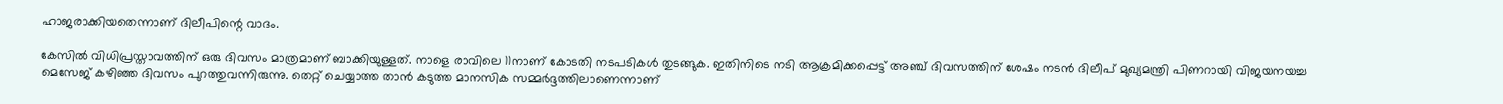ഹാജരാക്കിയതെന്നാണ് ദിലീപിന്റെ വാദം.

കേസില്‍ വിധിപ്രസ്താവത്തിന് ഒരു ദിവസം മാത്രമാണ് ബാക്കിയുള്ളത്. നാളെ രാവിലെ 11നാണ് കോടതി നടപടികള്‍ തുടങ്ങുക. ഇതിനിടെ നടി ആക്രമിക്കപ്പെട്ട് അഞ്ച് ദിവസത്തിന് ശേഷം നടന്‍ ദിലീപ് മുഖ്യമന്ത്രി പിണറായി വിജയനയച്ച മെസേജ് കഴിഞ്ഞ ദിവസം പുറത്തുവന്നിരുന്നു. തെറ്റ് ചെയ്യാത്ത താന്‍ കടുത്ത മാനസിക സമ്മര്‍ദ്ദത്തിലാണെന്നാണ്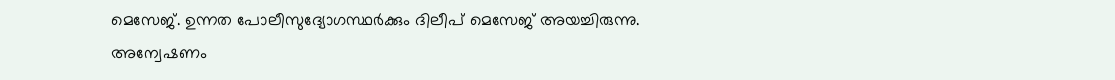മെസേജ്. ഉന്നത പോലീസുദ്യോഗസ്ഥര്‍ക്കും ദിലീപ് മെസേജ് അയച്ചിരുന്നു. അന്വേഷണം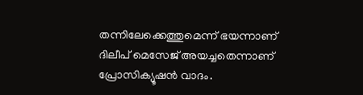തന്നിലേക്കെത്തുമെന്ന് ഭയന്നാണ് ദിലീപ് മെസേജ് അയച്ചതെന്നാണ് പ്രോസിക്യൂഷന്‍ വാദം.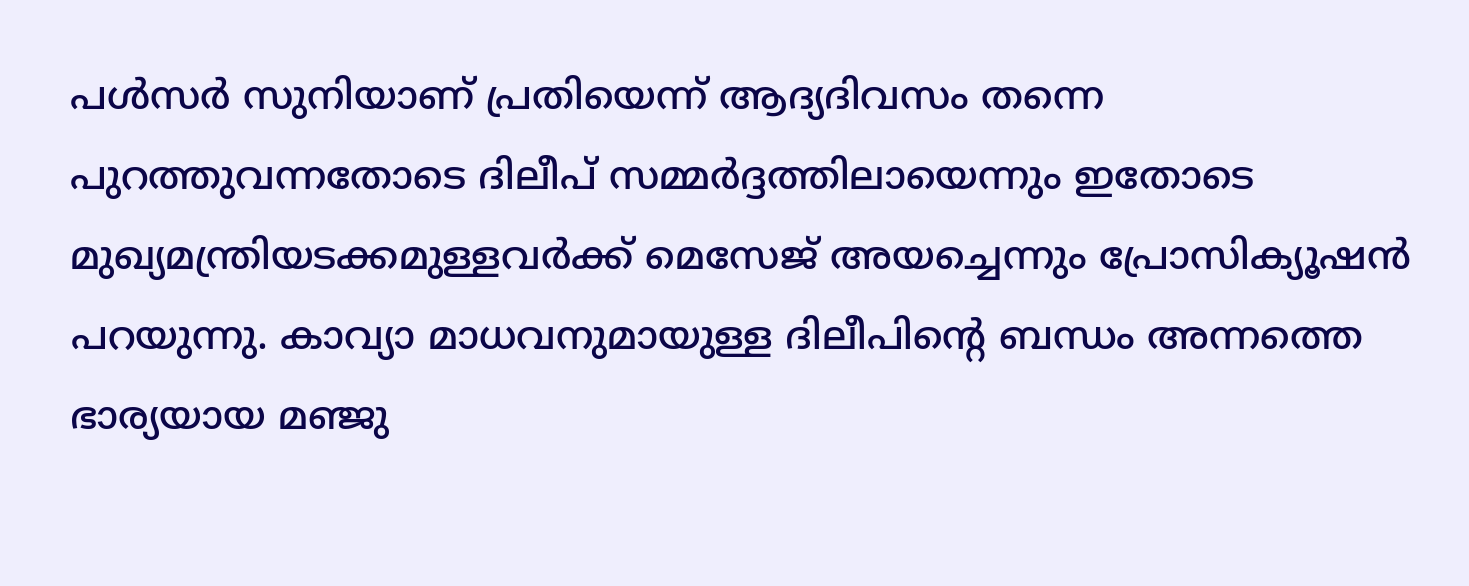പള്‍സര്‍ സുനിയാണ് പ്രതിയെന്ന് ആദ്യദിവസം തന്നെ പുറത്തുവന്നതോടെ ദിലീപ് സമ്മര്‍ദ്ദത്തിലായെന്നും ഇതോടെ മുഖ്യമന്ത്രിയടക്കമുള്ളവര്‍ക്ക് മെസേജ് അയച്ചെന്നും പ്രോസിക്യൂഷന്‍ പറയുന്നു. കാവ്യാ മാധവനുമായുള്ള ദിലീപിന്റെ ബന്ധം അന്നത്തെ ഭാര്യയായ മഞ്ജു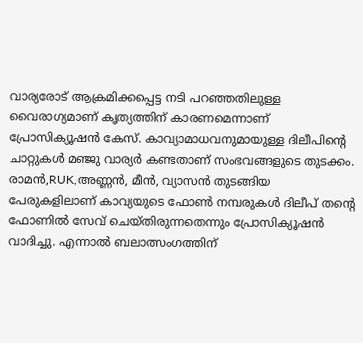വാര്യരോട് ആക്രമിക്കപ്പെട്ട നടി പറഞ്ഞതിലുള്ള വൈരാഗ്യമാണ് കൃത്യത്തിന് കാരണമെന്നാണ് പ്രോസിക്യൂഷന്‍ കേസ്. കാവ്യാമാധവനുമായുള്ള ദിലീപിന്റെ ചാറ്റുകള്‍ മഞ്ജു വാര്യര്‍ കണ്ടതാണ് സംഭവങ്ങളുടെ തുടക്കം. രാമന്‍,RUK,അണ്ണന്‍, മീന്‍, വ്യാസന്‍ തുടങ്ങിയ പേരുകളിലാണ് കാവ്യയുടെ ഫോണ്‍ നമ്പരുകള്‍ ദിലീപ് തന്റെ ഫോണില്‍ സേവ് ചെയ്തിരുന്നതെന്നും പ്രോസിക്യൂഷന്‍ വാദിച്ചു. എന്നാല്‍ ബലാത്സംഗത്തിന്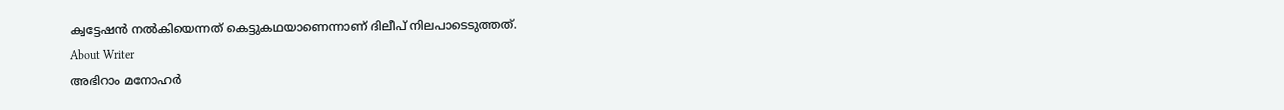ക്വട്ടേഷന്‍ നല്‍കിയെന്നത് കെട്ടുകഥയാണെന്നാണ് ദിലീപ് നിലപാടെടുത്തത്.
About Writer
അഭിറാം മനോഹർ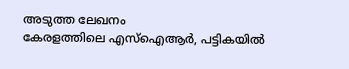അടുത്ത ലേഖനം
കേരളത്തിലെ എസ്ഐആർ, പട്ടികയിൽ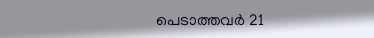പെടാത്തവർ 21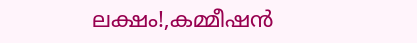ലക്ഷം!,കമ്മീഷൻ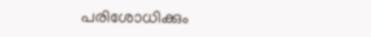പരിശോധിക്കും